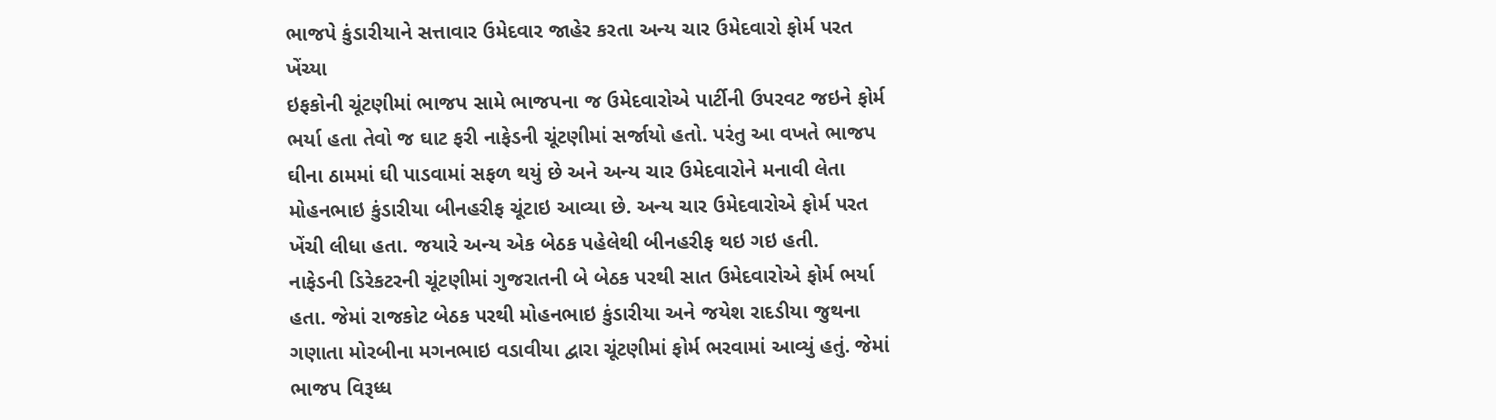ભાજપે કુંડારીયાને સત્તાવાર ઉમેદવાર જાહેર કરતા અન્ય ચાર ઉમેદવારો ફોર્મ પરત ખેંચ્યા
ઇફકોની ચૂંટણીમાં ભાજપ સામે ભાજપના જ ઉમેદવારોએ પાર્ટીની ઉપરવટ જઇને ફોર્મ ભર્યા હતા તેવો જ ઘાટ ફરી નાફેડની ચૂંટણીમાં સર્જાયો હતો. પરંતુ આ વખતે ભાજપ ઘીના ઠામમાં ઘી પાડવામાં સફળ થયું છે અને અન્ય ચાર ઉમેદવારોને મનાવી લેતા મોહનભાઇ કુંડારીયા બીનહરીફ ચૂંટાઇ આવ્યા છે. અન્ય ચાર ઉમેદવારોએ ફોર્મ પરત ખેંચી લીધા હતા. જયારે અન્ય એક બેઠક પહેલેથી બીનહરીફ થઇ ગઇ હતી.
નાફેડની ડિરેકટરની ચૂંટણીમાં ગુજરાતની બે બેઠક પરથી સાત ઉમેદવારોએ ફોર્મ ભર્યા હતા. જેમાં રાજકોટ બેઠક પરથી મોહનભાઇ કુંડારીયા અને જયેશ રાદડીયા જુથના ગણાતા મોરબીના મગનભાઇ વડાવીયા દ્વારા ચૂંટણીમાં ફોર્મ ભરવામાં આવ્યું હતું. જેમાં ભાજપ વિરૂધ્ધ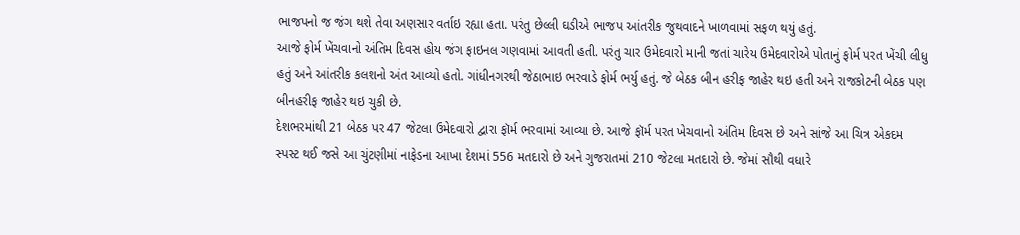ભાજપનો જ જંગ થશે તેવા અણસાર વર્તાઇ રહ્યા હતા. પરંતુ છેલ્લી ઘડીએ ભાજપ આંતરીક જુથવાદને ખાળવામાં સફળ થયું હતું.
આજે ફોર્મ ખેંચવાનો અંતિમ દિવસ હોય જંગ ફાઇનલ ગણવામાં આવતી હતી. પરંતુ ચાર ઉમેદવારો માની જતાં ચારેય ઉમેદવારોએ પોતાનું ફોર્મ પરત ખેંચી લીધુ હતું અને આંતરીક કલશનો અંત આવ્યો હતો. ગાંધીનગરથી જેઠાભાઇ ભરવાડે ફોર્મ ભર્યુ હતું. જે બેઠક બીન હરીફ જાહેર થઇ હતી અને રાજકોટની બેઠક પણ બીનહરીફ જાહેર થઇ ચુકી છે.
દેશભરમાંથી 21 બેઠક પર 47 જેટલા ઉમેદવારો દ્વારા ફૉર્મ ભરવામાં આવ્યા છે. આજે ફૉર્મ પરત ખેચવાનો અંતિમ દિવસ છે અને સાંજે આ ચિત્ર એકદમ સ્પસ્ટ થઈ જસે આ ચુંટણીમાં નાફેડના આખા દેશમાં 556 મતદારો છે અને ગુજરાતમાં 210 જેટલા મતદારો છે. જેમાં સૌથી વધારે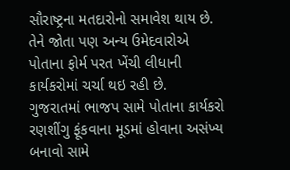સૌરાષ્ટ્રના મતદારોનો સમાવેશ થાય છે. તેને જોતા પણ અન્ય ઉમેદવારોએ પોતાના ફોર્મ પરત ખેંચી લીધાની કાર્યકરોમાં ચર્ચા થઇ રહી છે.
ગુજરાતમાં ભાજપ સામે પોતાના કાર્યકરો રણશીંગુ ફૂંકવાના મૂડમાં હોવાના અસંખ્ય બનાવો સામે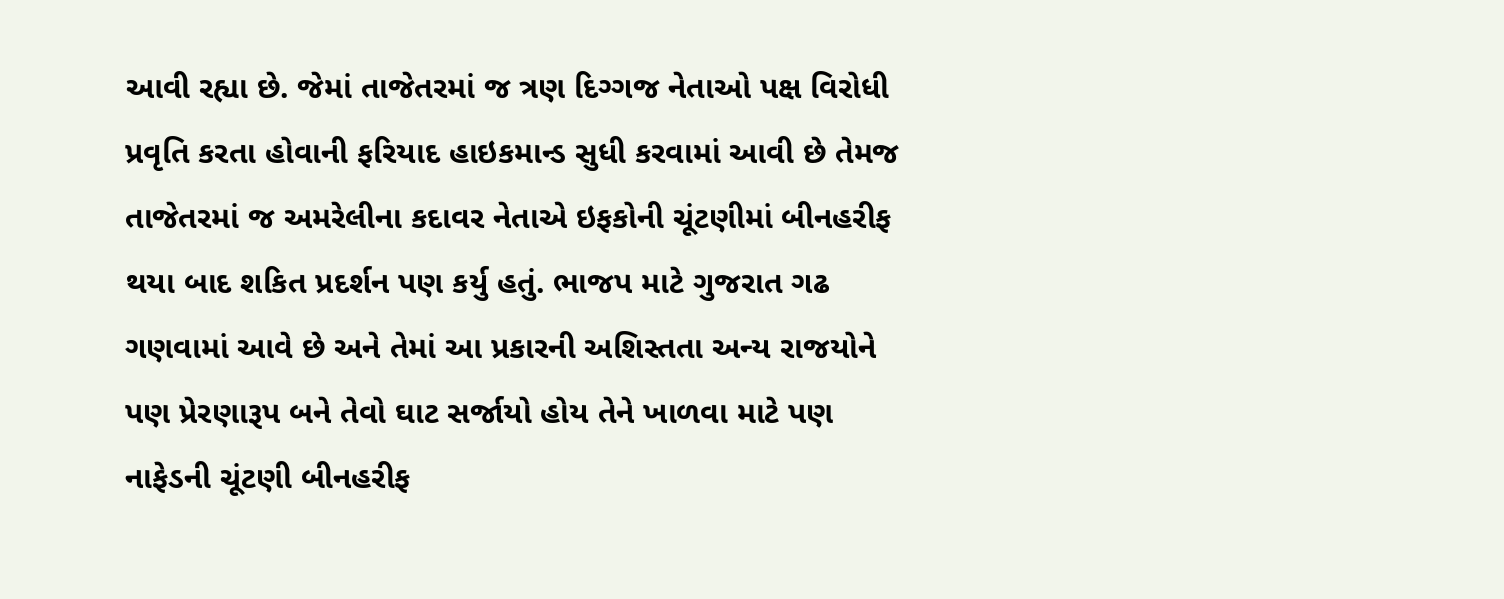આવી રહ્યા છે. જેમાં તાજેતરમાં જ ત્રણ દિગ્ગજ નેતાઓ પક્ષ વિરોધી પ્રવૃતિ કરતા હોવાની ફરિયાદ હાઇકમાન્ડ સુધી કરવામાં આવી છે તેમજ તાજેતરમાં જ અમરેલીના કદાવર નેતાએ ઇફકોની ચૂંટણીમાં બીનહરીફ થયા બાદ શકિત પ્રદર્શન પણ કર્યુ હતું. ભાજપ માટે ગુજરાત ગઢ ગણવામાં આવે છે અને તેમાં આ પ્રકારની અશિસ્તતા અન્ય રાજયોને પણ પ્રેરણારૂપ બને તેવો ઘાટ સર્જાયો હોય તેને ખાળવા માટે પણ નાફેડની ચૂંટણી બીનહરીફ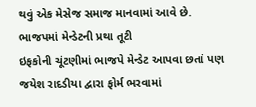થવું એક મેસેજ સમાજ માનવામાં આવે છે.
ભાજપમાં મેન્ડેટની પ્રથા તૂટી
ઇફકોની ચૂંટણીમાં ભાજપે મેન્ડેટ આપવા છતાં પણ જયેશ રાદડીયા દ્વારા ફોર્મ ભરવામાં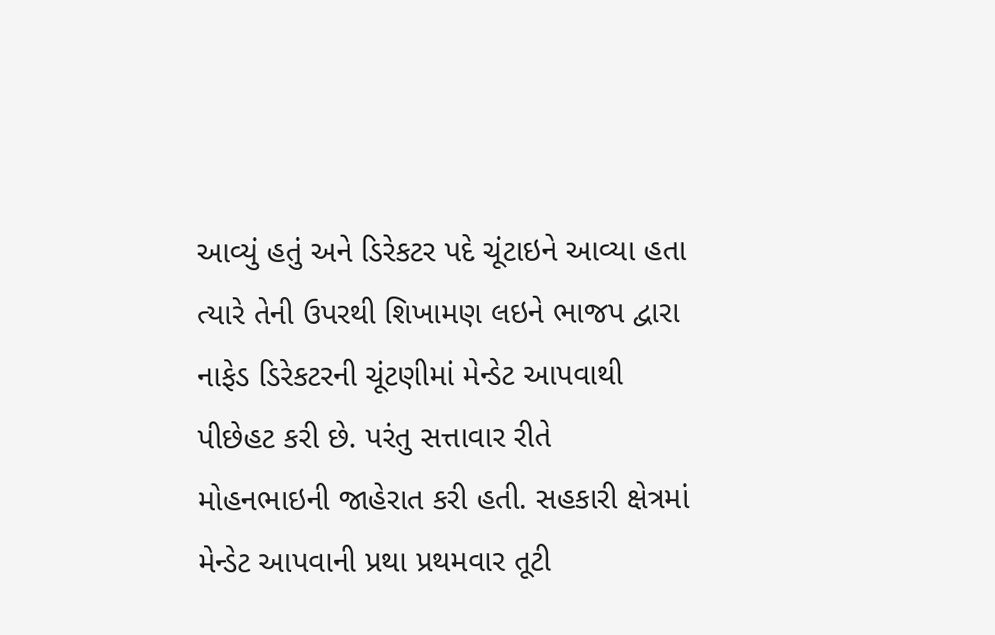આવ્યું હતું અને ડિરેકટર પદે ચૂંટાઇને આવ્યા હતા ત્યારે તેની ઉપરથી શિખામણ લઇને ભાજપ દ્વારા નાફેડ ડિરેકટરની ચૂંટણીમાં મેન્ડેટ આપવાથી પીછેહટ કરી છે. પરંતુ સત્તાવાર રીતે મોહનભાઇની જાહેરાત કરી હતી. સહકારી ક્ષેત્રમાં મેન્ડેટ આપવાની પ્રથા પ્રથમવાર તૂટી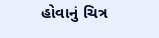હોવાનું ચિત્ર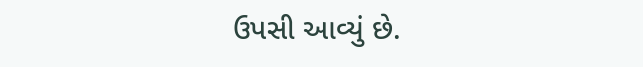ઉપસી આવ્યું છે.